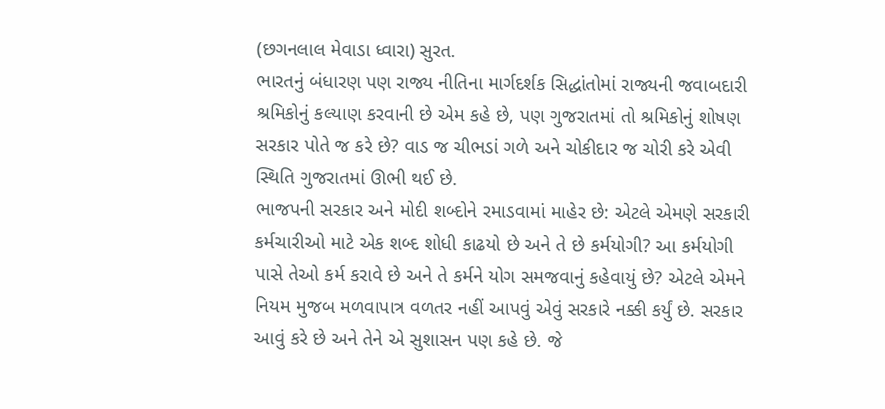(છગનલાલ મેવાડા ધ્વારા) સુરત.
ભારતનું બંધારણ પણ રાજ્ય નીતિના માર્ગદર્શક સિદ્ધાંતોમાં રાજ્યની જવાબદારી શ્રમિકોનું કલ્યાણ કરવાની છે એમ કહે છે, પણ ગુજરાતમાં તો શ્રમિકોનું શોષણ સરકાર પોતે જ કરે છે? વાડ જ ચીભડાં ગળે અને ચોકીદાર જ ચોરી કરે એવી સ્થિતિ ગુજરાતમાં ઊભી થઈ છે.
ભાજપની સરકાર અને મોદી શબ્દોને રમાડવામાં માહેર છે: એટલે એમણે સરકારી કર્મચારીઓ માટે એક શબ્દ શોધી કાઢયો છે અને તે છે કર્મયોગી? આ કર્મયોગી પાસે તેઓ કર્મ કરાવે છે અને તે કર્મને યોગ સમજવાનું કહેવાયું છે? એટલે એમને નિયમ મુજબ મળવાપાત્ર વળતર નહીં આપવું એવું સરકારે નક્કી કર્યું છે. સરકાર આવું કરે છે અને તેને એ સુશાસન પણ કહે છે. જે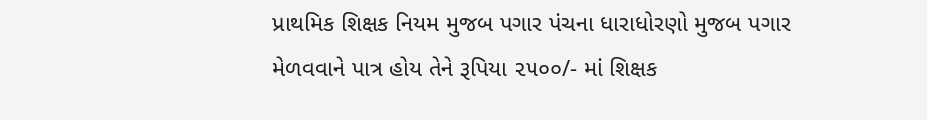પ્રાથમિક શિક્ષક નિયમ મુજબ પગાર પંચના ધારાધોરણો મુજબ પગાર મેળવવાને પાત્ર હોય તેને રૂપિયા ૨૫૦૦/- માં શિક્ષક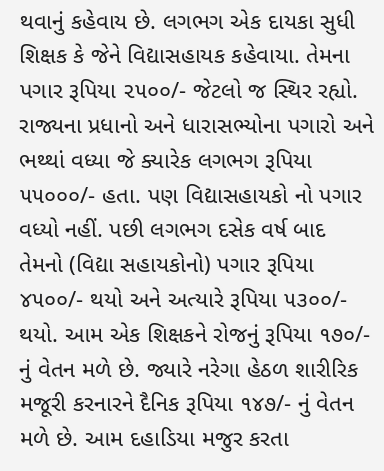થવાનું કહેવાય છે. લગભગ એક દાયકા સુધી શિક્ષક કે જેને વિદ્યાસહાયક કહેવાયા. તેમના પગાર રૂપિયા ૨૫૦૦/- જેટલો જ સ્થિર રહ્યો. રાજ્યના પ્રધાનો અને ધારાસભ્યોના પગારો અને ભથ્થાં વધ્યા જે ક્યારેક લગભગ રૂપિયા ૫૫૦૦૦/- હતા. પણ વિદ્યાસહાયકો નો પગાર વધ્યો નહીં. પછી લગભગ દસેક વર્ષ બાદ તેમનો (વિદ્યા સહાયકોનો) પગાર રૂપિયા ૪૫૦૦/- થયો અને અત્યારે રૂપિયા ૫૩૦૦/- થયો. આમ એક શિક્ષકને રોજનું રૂપિયા ૧૭૦/- નું વેતન મળે છે. જ્યારે નરેગા હેઠળ શારીરિક મજૂરી કરનારને દૈનિક રૂપિયા ૧૪૭/- નું વેતન મળે છે. આમ દહાડિયા મજુર કરતા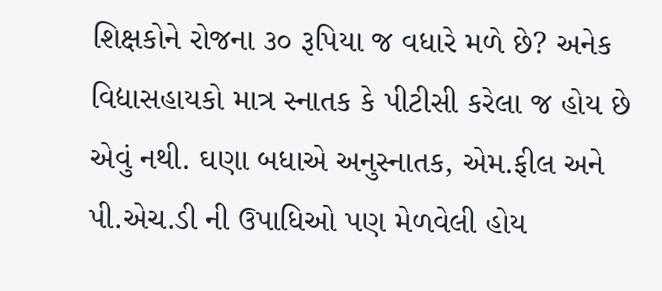શિક્ષકોને રોજના ૩૦ રૂપિયા જ વધારે મળે છે? અનેક વિદ્યાસહાયકો માત્ર સ્નાતક કે પીટીસી કરેલા જ હોય છે એવું નથી. ઘણા બધાએ અનુસ્નાતક, એમ.ફીલ અને પી.એચ.ડી ની ઉપાધિઓ પણ મેળવેલી હોય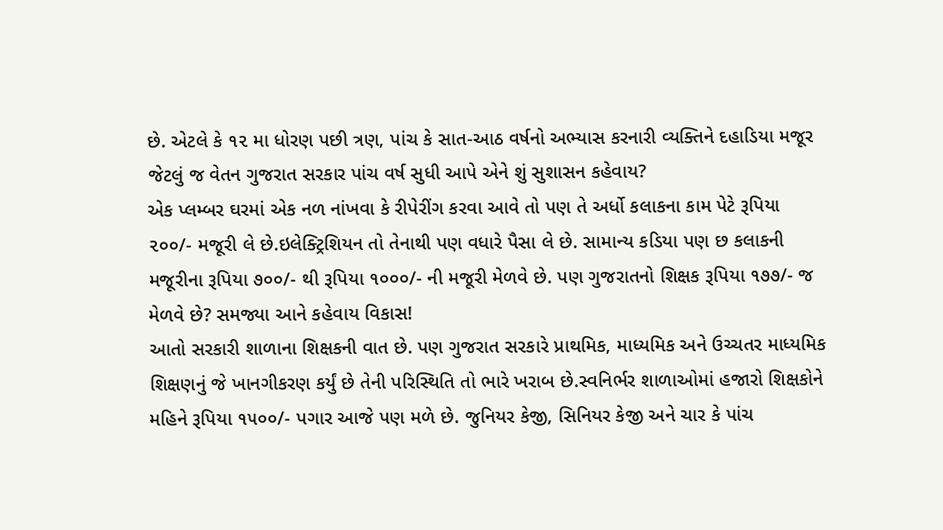છે. એટલે કે ૧૨ મા ધોરણ પછી ત્રણ, પાંચ કે સાત-આઠ વર્ષનો અભ્યાસ કરનારી વ્યક્તિને દહાડિયા મજૂર જેટલું જ વેતન ગુજરાત સરકાર પાંચ વર્ષ સુધી આપે એને શું સુશાસન કહેવાય?
એક પ્લમ્બર ઘરમાં એક નળ નાંખવા કે રીપેરીંગ કરવા આવે તો પણ તે અર્ધો કલાકના કામ પેટે રૂપિયા ૨૦૦/- મજૂરી લે છે.ઇલેક્ટ્રિશિયન તો તેનાથી પણ વધારે પૈસા લે છે. સામાન્ય કડિયા પણ છ કલાકની મજૂરીના રૂપિયા ૭૦૦/- થી રૂપિયા ૧૦૦૦/- ની મજૂરી મેળવે છે. પણ ગુજરાતનો શિક્ષક રૂપિયા ૧૭૭/- જ મેળવે છે? સમજ્યા આને કહેવાય વિકાસ!
આતો સરકારી શાળાના શિક્ષકની વાત છે. પણ ગુજરાત સરકારે પ્રાથમિક, માધ્યમિક અને ઉચ્ચતર માધ્યમિક શિક્ષણનું જે ખાનગીકરણ કર્યું છે તેની પરિસ્થિતિ તો ભારે ખરાબ છે.સ્વનિર્ભર શાળાઓમાં હજારો શિક્ષકોને મહિને રૂપિયા ૧૫૦૦/- પગાર આજે પણ મળે છે. જુનિયર કેજી, સિનિયર કેજી અને ચાર કે પાંચ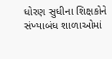ધોરણ સુધીના શિક્ષકોને સંખ્યાબંધ શાળાઓમાં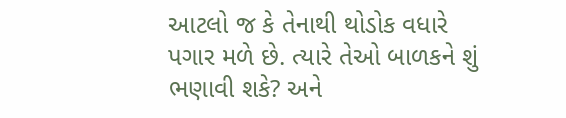આટલો જ કે તેનાથી થોડોક વધારે પગાર મળે છે. ત્યારે તેઓ બાળકને શું ભણાવી શકે? અને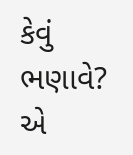કેવું ભણાવે? એ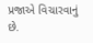પ્રજાએ વિચારવાનું છે.